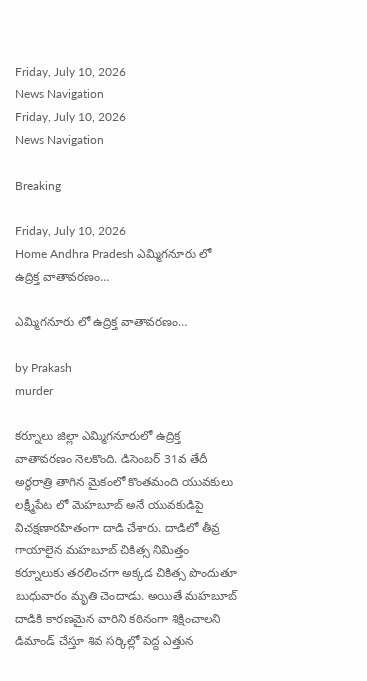Friday, July 10, 2026
News Navigation
Friday, July 10, 2026
News Navigation

Breaking

Friday, July 10, 2026
Home Andhra Pradesh ఎమ్మిగనూరు లో ఉద్రిక్త వాతావరణం…

ఎమ్మిగనూరు లో ఉద్రిక్త వాతావరణం…

by Prakash
murder

కర్నూలు జిల్లా ఎమ్మిగనూరులో ఉద్రిక్త వాతావరణం నెలకొంది. డిసెంబర్ 31వ తేదీ అర్ధరాత్రి తాగిన మైకంలో కొంతమంది యువకులు లక్ష్మీపేట లో మెహబూబ్ అనే యువకుడిపై విచక్షణారహితంగా దాడి చేశారు. దాడిలో తీవ్ర గాయాలైన మహబూబ్ చికిత్స నిమిత్తం కర్నూలుకు తరలించగా అక్కడ చికిత్స పొందుతూ బుధువారం మృతి చెందాడు. అయితే మహబూబ్ దాడికి కారణమైన వారిని కఠినంగా శిక్షించాలని డిమాండ్ చేస్తూ శివ సర్కిల్లో పెద్ద ఎత్తున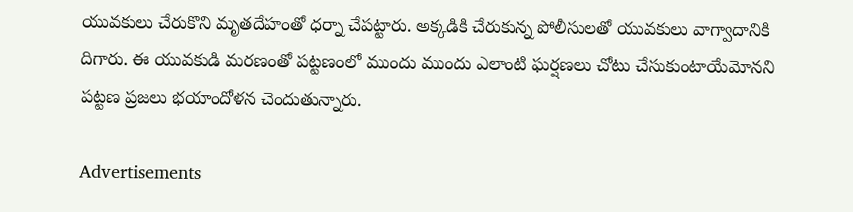యువకులు చేరుకొని మృతదేహంతో ధర్నా చేపట్టారు. అక్కడికి చేరుకున్న పోలీసులతో యువకులు వాగ్వాదానికి దిగారు. ఈ యువకుడి మరణంతో పట్టణంలో ముందు ముందు ఎలాంటి ఘర్షణలు చోటు చేసుకుంటాయేమోనని పట్టణ ప్రజలు భయాందోళన చెందుతున్నారు.

Advertisements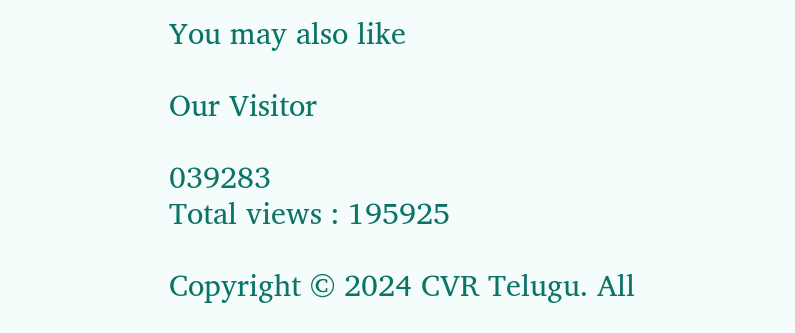You may also like

Our Visitor

039283
Total views : 195925

Copyright © 2024 CVR Telugu. All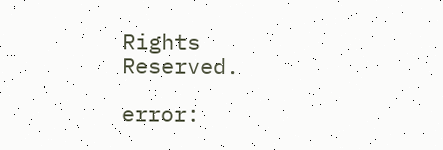Rights Reserved.

error: